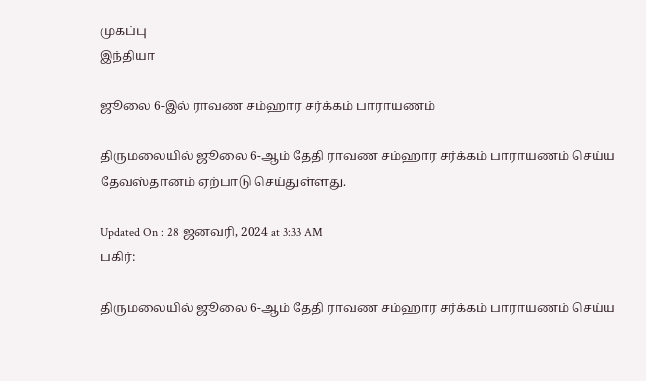முகப்பு
இந்தியா

ஜூலை 6-இல் ராவண சம்ஹார சர்க்கம் பாராயணம்

திருமலையில் ஜூலை 6-ஆம் தேதி ராவண சம்ஹார சர்க்கம் பாராயணம் செய்ய தேவஸ்தானம் ஏற்பாடு செய்துள்ளது.

Updated On : 28 ஜனவரி, 2024 at 3:33 AM
பகிர்:

திருமலையில் ஜூலை 6-ஆம் தேதி ராவண சம்ஹார சர்க்கம் பாராயணம் செய்ய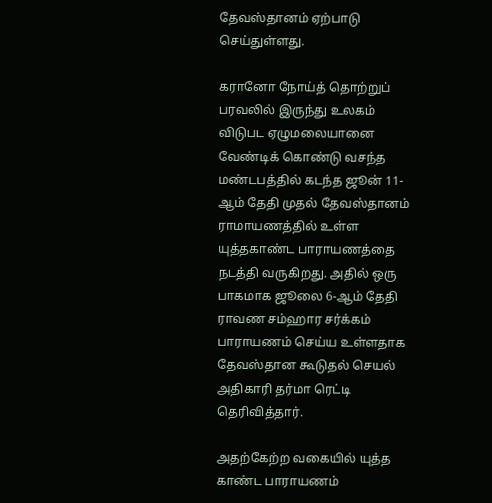தேவஸ்தானம் ஏற்பாடு செய்துள்ளது.

கரானோ நோய்த் தொற்றுப் பரவலில் இருந்து உலகம் விடுபட ஏழுமலையானை வேண்டிக் கொண்டு வசந்த மண்டபத்தில் கடந்த ஜூன் 11-ஆம் தேதி முதல் தேவஸ்தானம் ராமாயணத்தில் உள்ள யுத்தகாண்ட பாராயணத்தை நடத்தி வருகிறது. அதில் ஒரு பாகமாக ஜூலை 6-ஆம் தேதி ராவண சம்ஹார சர்க்கம் பாராயணம் செய்ய உள்ளதாக தேவஸ்தான கூடுதல் செயல் அதிகாரி தர்மா ரெட்டி தெரிவித்தார்.

அதற்கேற்ற வகையில் யுத்த காண்ட பாராயணம்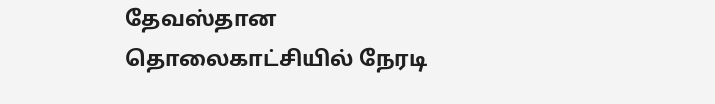தேவஸ்தான தொலைகாட்சியில் நேரடி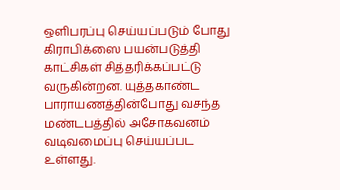ஒளிபரப்பு செய்யப்படும் போது கிராபிக்ஸை பயன்படுத்தி காட்சிகள் சித்தரிக்கப்பட்டு வருகின்றன. யுத்தகாண்ட பாராயணத்தின்போது வசந்த மண்டபத்தில் அசோகவனம் வடிவமைப்பு செய்யப்பட உள்ளது.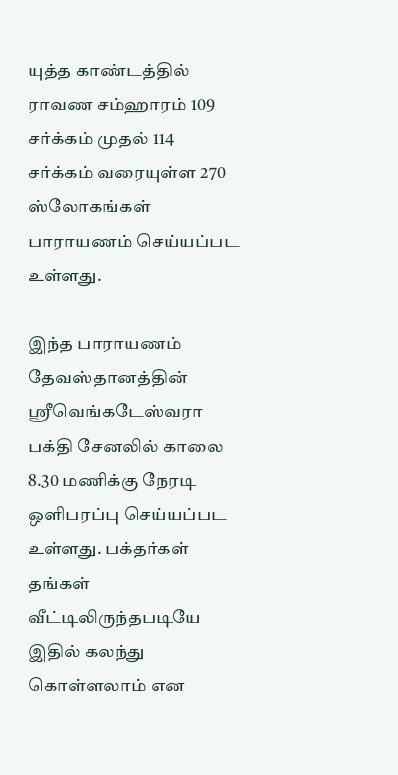யுத்த காண்டத்தில் ராவண சம்ஹாரம் 109 சர்க்கம் முதல் 114 சர்க்கம் வரையுள்ள 270 ஸ்லோகங்கள் பாராயணம் செய்யப்பட உள்ளது.

இந்த பாராயணம் தேவஸ்தானத்தின் ஸ்ரீவெங்கடேஸ்வரா பக்தி சேனலில் காலை 8.30 மணிக்கு நேரடி ஒளிபரப்பு செய்யப்பட உள்ளது. பக்தர்கள் தங்கள் வீட்டிலிருந்தபடியே இதில் கலந்து கொள்ளலாம் என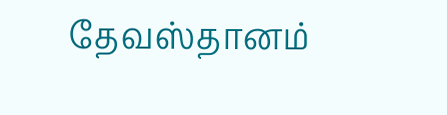தேவஸ்தானம்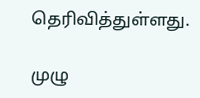தெரிவித்துள்ளது.

முழு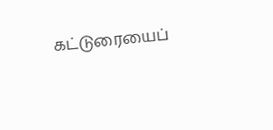கட்டுரையைப்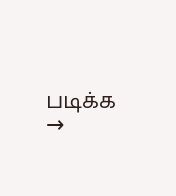படிக்க →